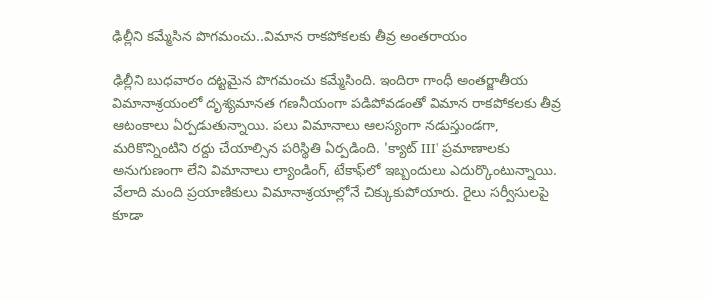ఢిల్లీని కమ్మేసిన పొగమంచు..విమాన రాకపోకలకు తీవ్ర అంతరాయం

ఢిల్లీని బుధవారం దట్టమైన పొగమంచు కమ్మేసింది. ఇందిరా గాంధీ అంతర్జాతీయ విమానాశ్రయంలో దృశ్యమానత గణనీయంగా పడిపోవడంతో విమాన రాకపోకలకు తీవ్ర ఆటంకాలు ఏర్పడుతున్నాయి. పలు విమానాలు ఆలస్యంగా నడుస్తుండగా, మరికొన్నింటిని రద్దు చేయాల్సిన పరిస్థితి ఏర్పడింది. 'క్యాట్ III' ప్రమాణాలకు అనుగుణంగా లేని విమానాలు ల్యాండింగ్, టేకాఫ్‌లో ఇబ్బందులు ఎదుర్కొంటున్నాయి. వేలాది మంది ప్రయాణికులు విమానాశ్రయాల్లోనే చిక్కుకుపోయారు. రైలు సర్వీసులపై కూడా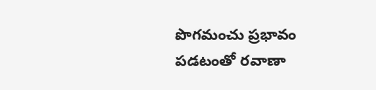పొగమంచు ప్రభావం పడటంతో రవాణా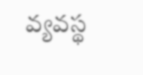వ్యవస్థ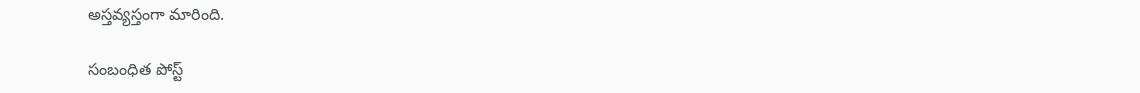అస్తవ్యస్తంగా మారింది.

సంబంధిత పోస్ట్